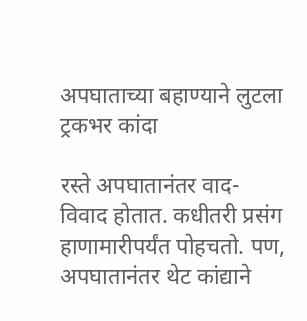अपघाताच्या बहाण्याने लुटला ट्रकभर कांदा

रस्ते अपघातानंतर वाद-विवाद होतात. कधीतरी प्रसंग हाणामारीपर्यंत पोहचतो. पण, अपघातानंतर थेट कांद्याने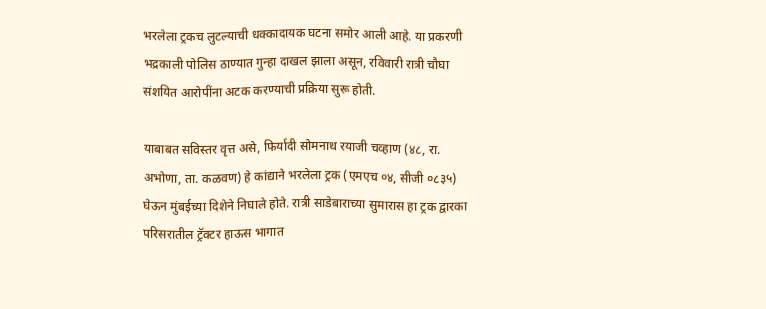भरलेला ट्रकच लुटल्याची धक्कादायक घटना समोर आली आहे. या प्रकरणी भद्रकाली पोलिस ठाण्यात गुन्हा दाखल झाला असून, रविवारी रात्री चौघा संशयित आरोपींना अटक करण्याची प्रक्रिया सुरू होती.

याबाबत सविस्तर वृत्त असे, फिर्यादी सोमनाथ रयाजी चव्हाण (४८, रा. अभोणा, ता. कळवण) हे कांद्याने भरलेला ट्रक (एमएच ०४, सीजी ०८३५) घेऊन मुंबईच्या दिशेने निघाले होते. रात्री साडेबाराच्या सुमारास हा ट्रक द्वारका परिसरातील ट्रॅक्टर हाऊस भागात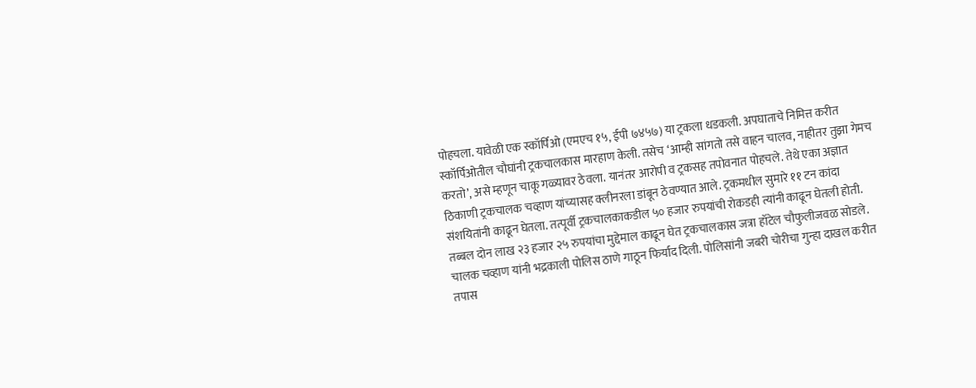पोहचला. यावेळी एक स्कॉर्पिओ (एमएच १५, ईपी ७४५७) या ट्रकला धडकली. अपघाताचे निमित्त करीत स्कॉर्पिओतील चौघांनी ट्रकचालकास मारहाण केली. तसेच ‘आम्ही सांगतो तसे वाहन चालव, नाहीतर तुझा गेमच करतो’, असे म्हणून चाकू गळ्यावर ठेवला. यानंतर आरोपी व ट्रकसह तपोवनात पोहचले. तेथे एका अज्ञात ठिकाणी ट्रकचालक चव्हाण यांच्यासह क्लीनरला डांबून ठेवण्यात आले. ट्रकमधील सुमारे ११ टन कांदा संशयितांनी काढून घेतला. तत्पूर्वी ट्रकचालकाकडील ५० हजार रुपयांची रोकडही त्यांनी काढून घेतली होती. तब्बल दोन लाख २३ हजार २५ रुपयांचा मुद्देमाल काढून घेत ट्रकचालकास जत्रा हॉटेल चौफुलीजवळ सोडले. चालक चव्हाण यांनी भद्रकाली पोलिस ठाणे गाठून फिर्याद दिली. पोलिसांनी जबरी चोरीचा गुन्हा दाखल करीत तपास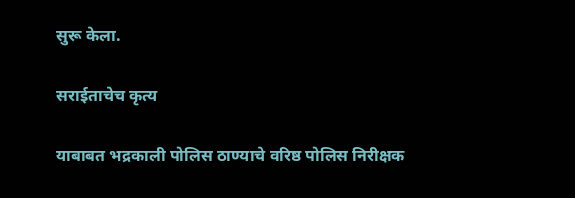सुरू केला.

सराईताचेच कृत्य

याबाबत भद्रकाली पोलिस ठाण्याचे वरिष्ठ पोलिस निरीक्षक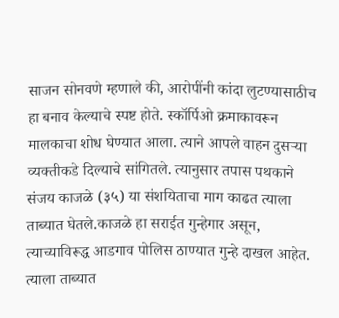साजन सोनवणे म्हणाले की, आरोपींनी कांदा लुटण्यासाठीच हा बनाव केल्याचे स्पष्ट होते. स्कॉर्पिओ क्रमाकावरून मालकाचा शोध घेण्यात आला. त्याने आपले वाहन दुसऱ्या व्यक्तीकडे दिल्याचे सांगितले. त्यानुसार तपास पथकाने संजय काजळे (३५) या संशयिताचा माग काढत त्याला ताब्यात घेतले.काजळे हा सराईत गुन्हेगार असून, त्याच्याविरूद्ध आडगाव पोलिस ठाण्यात गुन्हे दाखल आहेत. त्याला ताब्यात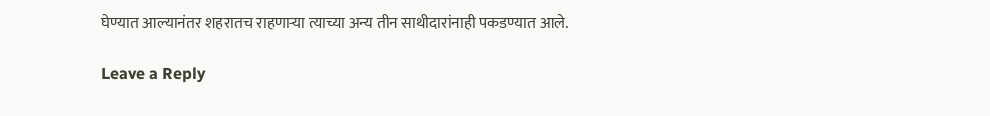घेण्यात आल्यानंतर शहरातच राहणाऱ्या त्याच्या अन्य तीन साथीदारांनाही पकडण्यात आले.

Leave a Reply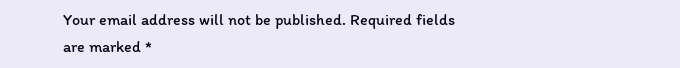Your email address will not be published. Required fields are marked *